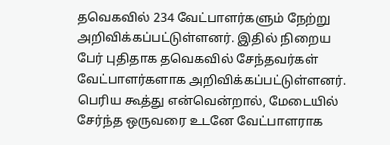தவெகவில் 234 வேட்பாளர்களும் நேற்று அறிவிக்கப்பட்டுள்ளனர். இதில் நிறைய பேர் புதிதாக தவெகவில் சேந்தவர்கள் வேட்பாளர்களாக அறிவிக்கப்பட்டுள்ளனர். பெரிய கூத்து என்வென்றால், மேடையில் சேர்ந்த ஒருவரை உடனே வேட்பாளராக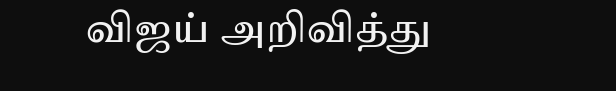விஜய் அறிவித்து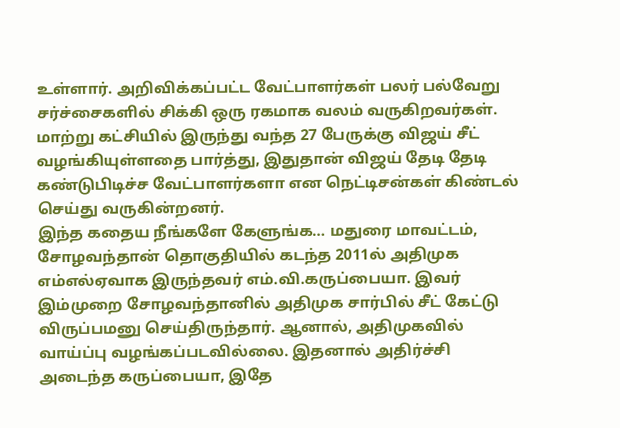உள்ளார். அறிவிக்கப்பட்ட வேட்பாளர்கள் பலர் பல்வேறு சர்ச்சைகளில் சிக்கி ஒரு ரகமாக வலம் வருகிறவர்கள். மாற்று கட்சியில் இருந்து வந்த 27 பேருக்கு விஜய் சீட் வழங்கியுள்ளதை பார்த்து, இதுதான் விஜய் தேடி தேடி கண்டுபிடிச்ச வேட்பாளர்களா என நெட்டிசன்கள் கிண்டல் செய்து வருகின்றனர்.
இந்த கதைய நீங்களே கேளுங்க… மதுரை மாவட்டம், சோழவந்தான் தொகுதியில் கடந்த 2011ல் அதிமுக எம்எல்ஏவாக இருந்தவர் எம்.வி.கருப்பையா. இவர் இம்முறை சோழவந்தானில் அதிமுக சார்பில் சீட் கேட்டு விருப்பமனு செய்திருந்தார். ஆனால், அதிமுகவில் வாய்ப்பு வழங்கப்படவில்லை. இதனால் அதிர்ச்சி அடைந்த கருப்பையா, இதே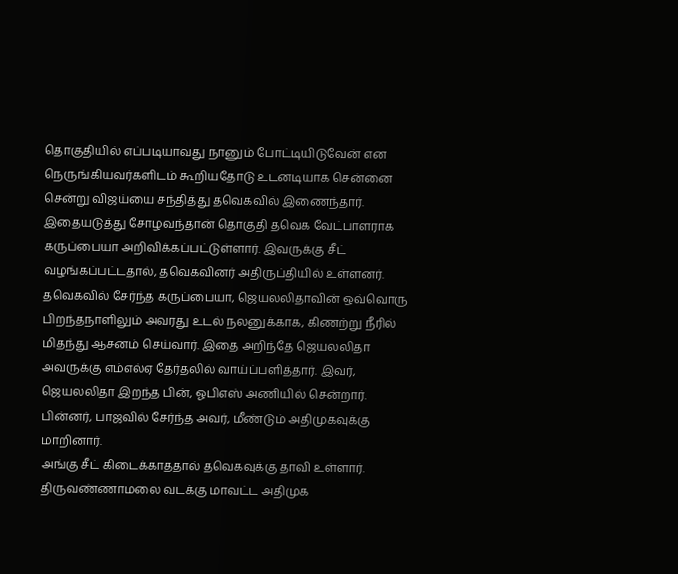தொகுதியில் எப்படியாவது நானும் போட்டியிடுவேன் என நெருங்கியவர்களிடம் கூறியதோடு உடனடியாக சென்னை சென்று விஜய்யை சந்தித்து தவெகவில் இணைந்தார்.
இதையடுத்து சோழவந்தான் தொகுதி தவெக வேட்பாளராக கருப்பையா அறிவிக்கப்பட்டுள்ளார். இவருக்கு சீட் வழங்கப்பட்டதால், தவெகவினர் அதிருப்தியில் உள்ளனர். தவெகவில் சேர்ந்த கருப்பையா, ஜெயலலிதாவின் ஒவ்வொரு பிறந்தநாளிலும் அவரது உடல் நலனுக்காக, கிணற்று நீரில் மிதந்து ஆசனம் செய்வார். இதை அறிந்தே ஜெயலலிதா அவருக்கு எம்எல்ஏ தேர்தலில் வாய்ப்பளித்தார். இவர், ஜெயலலிதா இறந்த பின், ஓபிஎஸ் அணியில் சென்றார். பின்னர், பாஜவில் சேர்ந்த அவர், மீண்டும் அதிமுகவுக்கு மாறினார்.
அங்கு சீட் கிடைக்காததால் தவெகவுக்கு தாவி உள்ளார். திருவண்ணாமலை வடக்கு மாவட்ட அதிமுக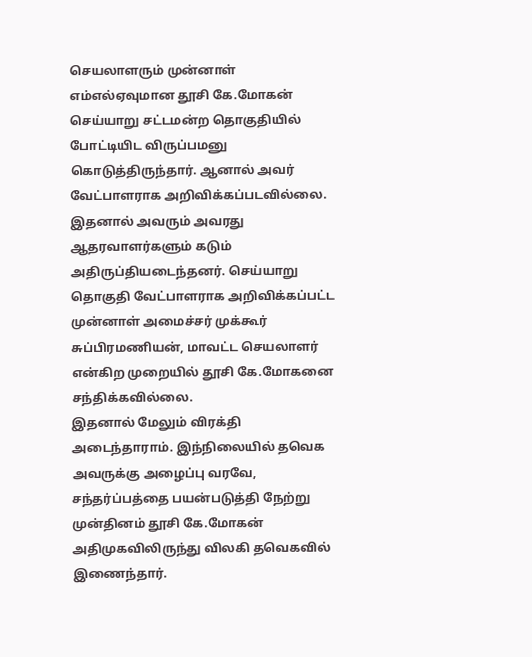செயலாளரும் முன்னாள் எம்எல்ஏவுமான தூசி கே.மோகன் செய்யாறு சட்டமன்ற தொகுதியில் போட்டியிட விருப்பமனு கொடுத்திருந்தார். ஆனால் அவர் வேட்பாளராக அறிவிக்கப்படவில்லை. இதனால் அவரும் அவரது ஆதரவாளர்களும் கடும் அதிருப்தியடைந்தனர். செய்யாறு தொகுதி வேட்பாளராக அறிவிக்கப்பட்ட முன்னாள் அமைச்சர் முக்கூர் சுப்பிரமணியன், மாவட்ட செயலாளர் என்கிற முறையில் தூசி கே.மோகனை சந்திக்கவில்லை.
இதனால் மேலும் விரக்தி அடைந்தாராம். இந்நிலையில் தவெக அவருக்கு அழைப்பு வரவே, சந்தர்ப்பத்தை பயன்படுத்தி நேற்று முன்தினம் தூசி கே.மோகன் அதிமுகவிலிருந்து விலகி தவெகவில் இணைந்தார்.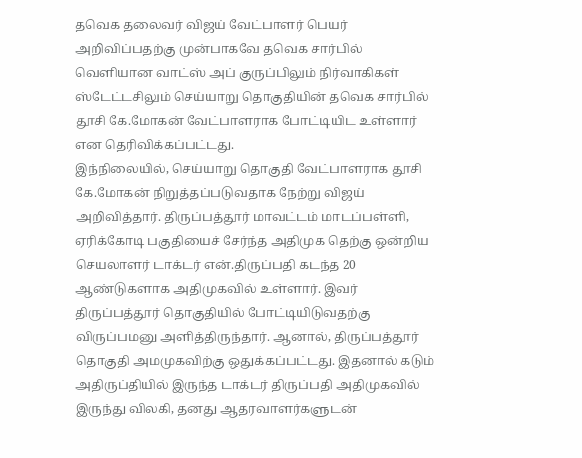தவெக தலைவர் விஜய் வேட்பாளர் பெயர் அறிவிப்பதற்கு முன்பாகவே தவெக சார்பில் வெளியான வாட்ஸ் அப் குருப்பிலும் நிர்வாகிகள் ஸ்டேட்டசிலும் செய்யாறு தொகுதியின் தவெக சார்பில் தூசி கே.மோகன் வேட்பாளராக போட்டியிட உள்ளார் என தெரிவிக்கப்பட்டது.
இந்நிலையில், செய்யாறு தொகுதி வேட்பாளராக தூசி கே.மோகன் நிறுத்தப்படுவதாக நேற்று விஜய் அறிவித்தார். திருப்பத்தூர் மாவட்டம் மாடப்பள்ளி, ஏரிக்கோடி பகுதியைச் சேர்ந்த அதிமுக தெற்கு ஒன்றிய செயலாளர் டாக்டர் என்.திருப்பதி கடந்த 20 ஆண்டுகளாக அதிமுகவில் உள்ளார். இவர் திருப்பத்தூர் தொகுதியில் போட்டியிடுவதற்கு விருப்பமனு அளித்திருந்தார். ஆனால், திருப்பத்தூர் தொகுதி அமமுகவிற்கு ஒதுக்கப்பட்டது. இதனால் கடும் அதிருப்தியில் இருந்த டாக்டர் திருப்பதி அதிமுகவில் இருந்து விலகி, தனது ஆதரவாளர்களுடன்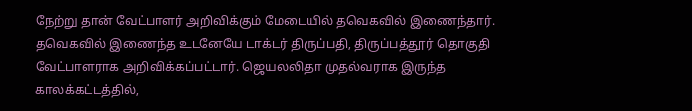நேற்று தான் வேட்பாளர் அறிவிக்கும் மேடையில் தவெகவில் இணைந்தார்.
தவெகவில் இணைந்த உடனேயே டாக்டர் திருப்பதி, திருப்பத்தூர் தொகுதி வேட்பாளராக அறிவிக்கப்பட்டார். ஜெயலலிதா முதல்வராக இருந்த காலக்கட்டத்தில்,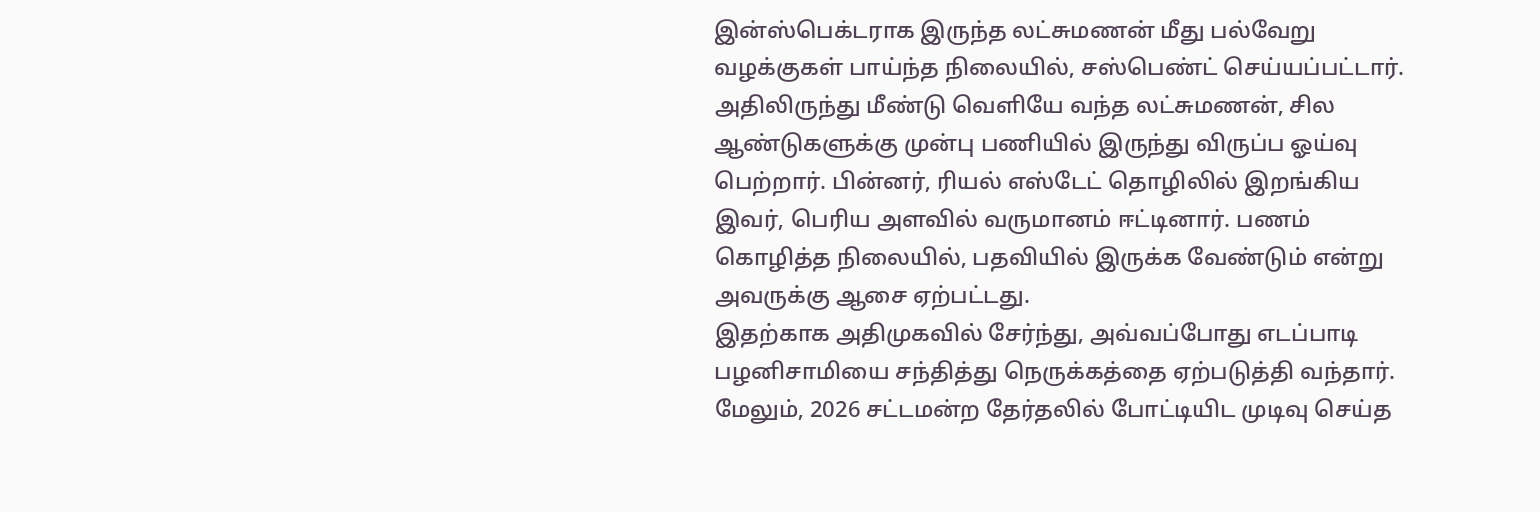இன்ஸ்பெக்டராக இருந்த லட்சுமணன் மீது பல்வேறு வழக்குகள் பாய்ந்த நிலையில், சஸ்பெண்ட் செய்யப்பட்டார். அதிலிருந்து மீண்டு வெளியே வந்த லட்சுமணன், சில ஆண்டுகளுக்கு முன்பு பணியில் இருந்து விருப்ப ஓய்வு பெற்றார். பின்னர், ரியல் எஸ்டேட் தொழிலில் இறங்கிய இவர், பெரிய அளவில் வருமானம் ஈட்டினார். பணம் கொழித்த நிலையில், பதவியில் இருக்க வேண்டும் என்று அவருக்கு ஆசை ஏற்பட்டது.
இதற்காக அதிமுகவில் சேர்ந்து, அவ்வப்போது எடப்பாடி பழனிசாமியை சந்தித்து நெருக்கத்தை ஏற்படுத்தி வந்தார். மேலும், 2026 சட்டமன்ற தேர்தலில் போட்டியிட முடிவு செய்த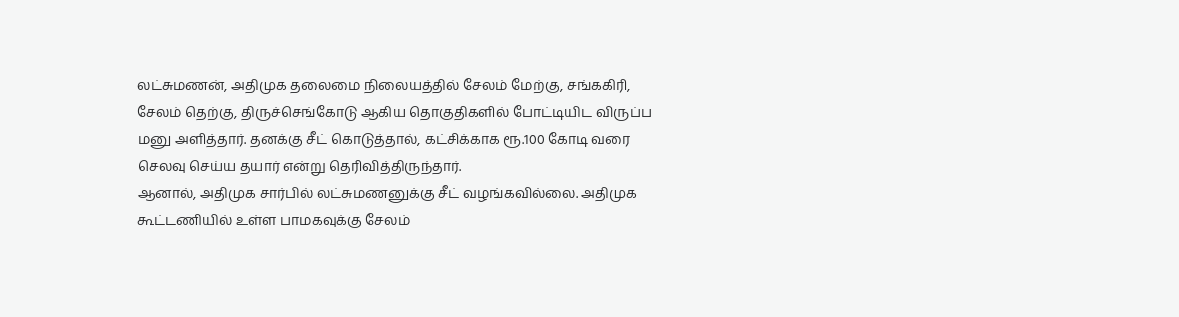லட்சுமணன், அதிமுக தலைமை நிலையத்தில் சேலம் மேற்கு, சங்ககிரி, சேலம் தெற்கு, திருச்செங்கோடு ஆகிய தொகுதிகளில் போட்டியிட விருப்ப மனு அளித்தார். தனக்கு சீட் கொடுத்தால், கட்சிக்காக ரூ.100 கோடி வரை செலவு செய்ய தயார் என்று தெரிவித்திருந்தார்.
ஆனால், அதிமுக சார்பில் லட்சுமணனுக்கு சீட் வழங்கவில்லை. அதிமுக கூட்டணியில் உள்ள பாமகவுக்கு சேலம்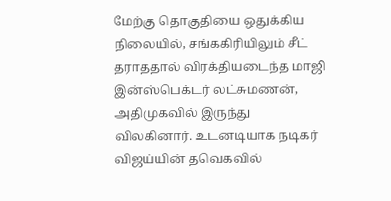மேற்கு தொகுதியை ஒதுக்கிய நிலையில், சங்ககிரியிலும் சீட் தராததால் விரக்தியடைந்த மாஜி இன்ஸ்பெக்டர் லட்சுமணன், அதிமுகவில் இருந்து விலகினார். உடனடியாக நடிகர் விஜய்யின் தவெகவில்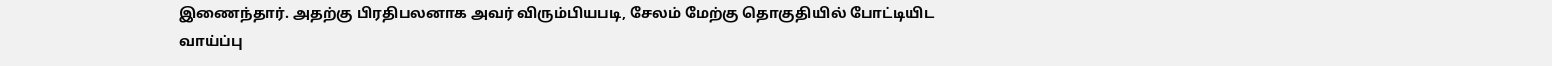இணைந்தார். அதற்கு பிரதிபலனாக அவர் விரும்பியபடி, சேலம் மேற்கு தொகுதியில் போட்டியிட வாய்ப்பு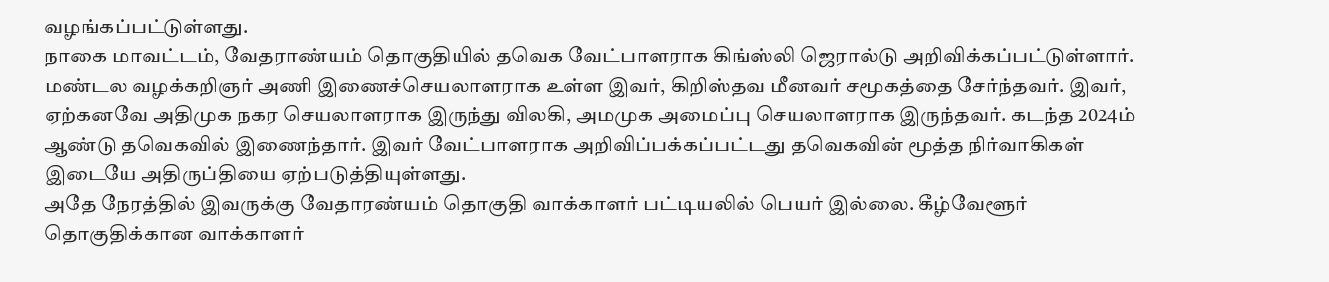வழங்கப்பட்டுள்ளது.
நாகை மாவட்டம், வேதராண்யம் தொகுதியில் தவெக வேட்பாளராக கிங்ஸ்லி ஜெரால்டு அறிவிக்கப்பட்டுள்ளார். மண்டல வழக்கறிஞர் அணி இணைச்செயலாளராக உள்ள இவர், கிறிஸ்தவ மீனவர் சமூகத்தை சேர்ந்தவர். இவர், ஏற்கனவே அதிமுக நகர செயலாளராக இருந்து விலகி, அமமுக அமைப்பு செயலாளராக இருந்தவர். கடந்த 2024ம் ஆண்டு தவெகவில் இணைந்தார். இவர் வேட்பாளராக அறிவிப்பக்கப்பட்டது தவெகவின் மூத்த நிர்வாகிகள் இடையே அதிருப்தியை ஏற்படுத்தியுள்ளது.
அதே நேரத்தில் இவருக்கு வேதாரண்யம் தொகுதி வாக்காளர் பட்டியலில் பெயர் இல்லை. கீழ்வேளூர் தொகுதிக்கான வாக்காளர்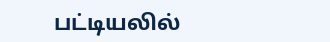பட்டியலில்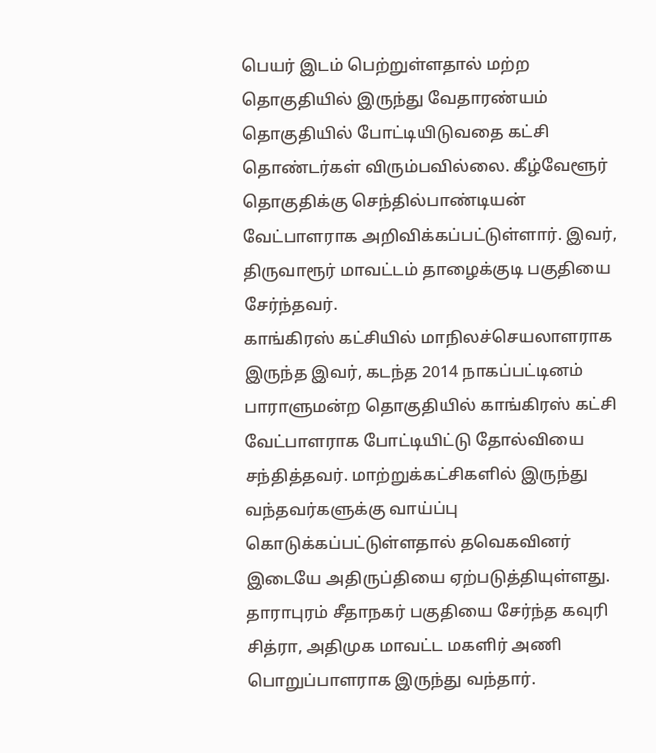பெயர் இடம் பெற்றுள்ளதால் மற்ற தொகுதியில் இருந்து வேதாரண்யம் தொகுதியில் போட்டியிடுவதை கட்சி தொண்டர்கள் விரும்பவில்லை. கீழ்வேளூர் தொகுதிக்கு செந்தில்பாண்டியன் வேட்பாளராக அறிவிக்கப்பட்டுள்ளார். இவர், திருவாரூர் மாவட்டம் தாழைக்குடி பகுதியை சேர்ந்தவர்.
காங்கிரஸ் கட்சியில் மாநிலச்செயலாளராக இருந்த இவர், கடந்த 2014 நாகப்பட்டினம் பாராளுமன்ற தொகுதியில் காங்கிரஸ் கட்சி வேட்பாளராக போட்டியிட்டு தோல்வியை சந்தித்தவர். மாற்றுக்கட்சிகளில் இருந்து வந்தவர்களுக்கு வாய்ப்பு கொடுக்கப்பட்டுள்ளதால் தவெகவினர் இடையே அதிருப்தியை ஏற்படுத்தியுள்ளது. தாராபுரம் சீதாநகர் பகுதியை சேர்ந்த கவுரி சித்ரா, அதிமுக மாவட்ட மகளிர் அணி பொறுப்பாளராக இருந்து வந்தார்.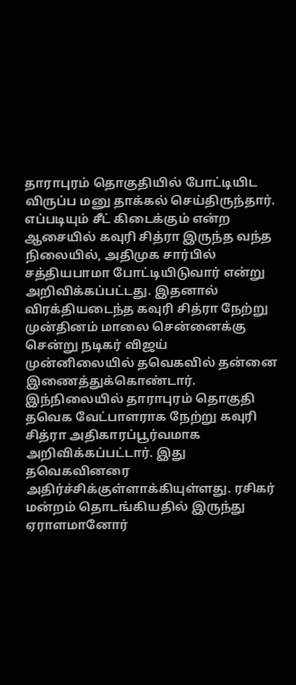தாராபுரம் தொகுதியில் போட்டியிட விருப்ப மனு தாக்கல் செய்திருந்தார். எப்படியும் சீட் கிடைக்கும் என்ற ஆசையில் கவுரி சித்ரா இருந்த வந்த நிலையில், அதிமுக சார்பில் சத்தியபாமா போட்டியிடுவார் என்று அறிவிக்கப்பட்டது. இதனால் விரக்தியடைந்த கவுரி சித்ரா நேற்று முன்தினம் மாலை சென்னைக்கு சென்று நடிகர் விஜய் முன்னிலையில் தவெகவில் தன்னை இணைத்துக்கொண்டார்.
இந்நிலையில் தாராபுரம் தொகுதி தவெக வேட்பாளராக நேற்று கவுரி சித்ரா அதிகாரப்பூர்வமாக அறிவிக்கப்பட்டார். இது தவெகவினரை அதிர்ச்சிக்குள்ளாக்கியுள்ளது. ரசிகர் மன்றம் தொடங்கியதில் இருந்து ஏராளமானோர்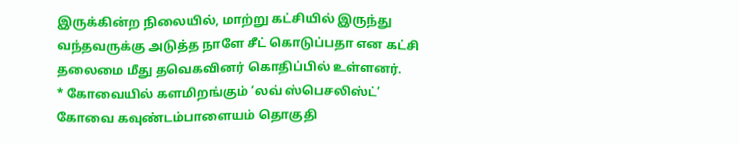இருக்கின்ற நிலையில், மாற்று கட்சியில் இருந்து வந்தவருக்கு அடுத்த நாளே சீட் கொடுப்பதா என கட்சி தலைமை மீது தவெகவினர் கொதிப்பில் உள்ளனர்.
* கோவையில் களமிறங்கும் ‘லவ் ஸ்பெசலிஸ்ட்’
கோவை கவுண்டம்பாளையம் தொகுதி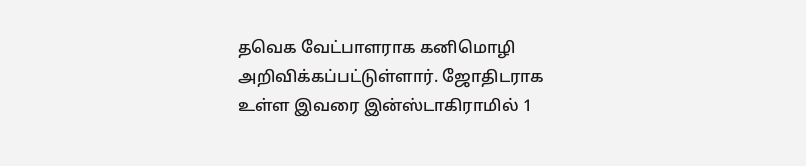தவெக வேட்பாளராக கனிமொழி அறிவிக்கப்பட்டுள்ளார். ஜோதிடராக உள்ள இவரை இன்ஸ்டாகிராமில் 1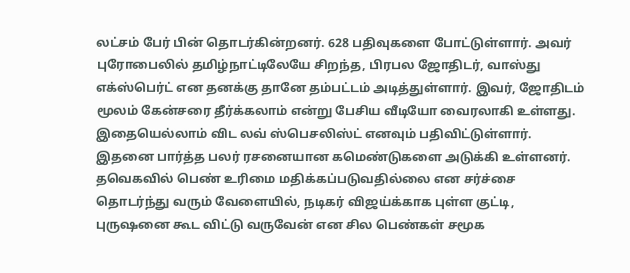லட்சம் பேர் பின் தொடர்கின்றனர். 628 பதிவுகளை போட்டுள்ளார். அவர் புரோபைலில் தமிழ்நாட்டிலேயே சிறந்த, பிரபல ஜோதிடர், வாஸ்து எக்ஸ்பெர்ட் என தனக்கு தானே தம்பட்டம் அடித்துள்ளார். இவர், ஜோதிடம் மூலம் கேன்சரை தீர்க்கலாம் என்று பேசிய வீடியோ வைரலாகி உள்ளது. இதையெல்லாம் விட லவ் ஸ்பெசலிஸ்ட் எனவும் பதிவிட்டுள்ளார்.
இதனை பார்த்த பலர் ரசனையான கமெண்டுகளை அடுக்கி உள்ளனர். தவெகவில் பெண் உரிமை மதிக்கப்படுவதில்லை என சர்ச்சை தொடர்ந்து வரும் வேளையில், நடிகர் விஜய்க்காக புள்ள குட்டி, புருஷனை கூட விட்டு வருவேன் என சில பெண்கள் சமூக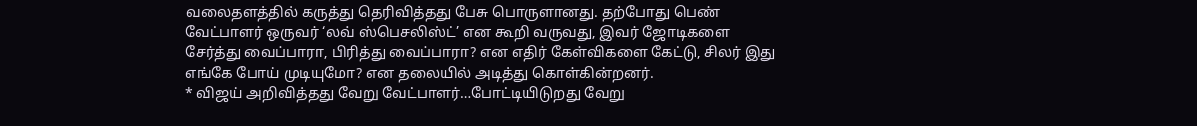வலைதளத்தில் கருத்து தெரிவித்தது பேசு பொருளானது. தற்போது பெண் வேட்பாளர் ஒருவர் ‘லவ் ஸ்பெசலிஸ்ட்’ என கூறி வருவது, இவர் ஜோடிகளை சேர்த்து வைப்பாரா, பிரித்து வைப்பாரா? என எதிர் கேள்விகளை கேட்டு, சிலர் இது எங்கே போய் முடியுமோ? என தலையில் அடித்து கொள்கின்றனர்.
* விஜய் அறிவித்தது வேறு வேட்பாளர்…போட்டியிடுறது வேறு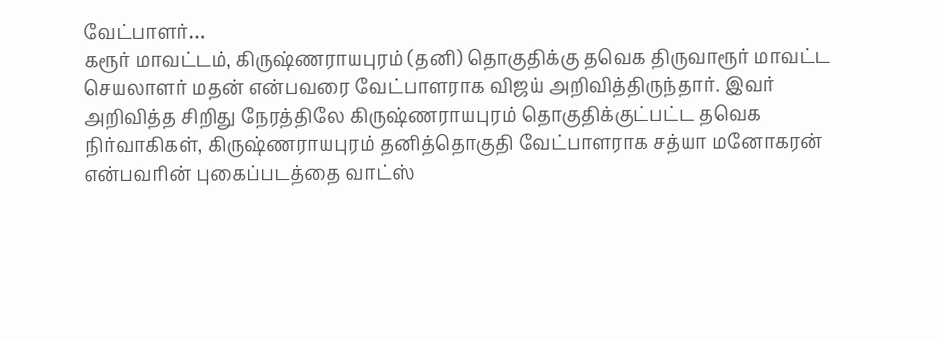வேட்பாளர்…
கரூர் மாவட்டம், கிருஷ்ணராயபுரம் (தனி) தொகுதிக்கு தவெக திருவாரூர் மாவட்ட செயலாளர் மதன் என்பவரை வேட்பாளராக விஜய் அறிவித்திருந்தார். இவர் அறிவித்த சிறிது நேரத்திலே கிருஷ்ணராயபுரம் தொகுதிக்குட்பட்ட தவெக நிர்வாகிகள், கிருஷ்ணராயபுரம் தனித்தொகுதி வேட்பாளராக சத்யா மனோகரன் என்பவரின் புகைப்படத்தை வாட்ஸ்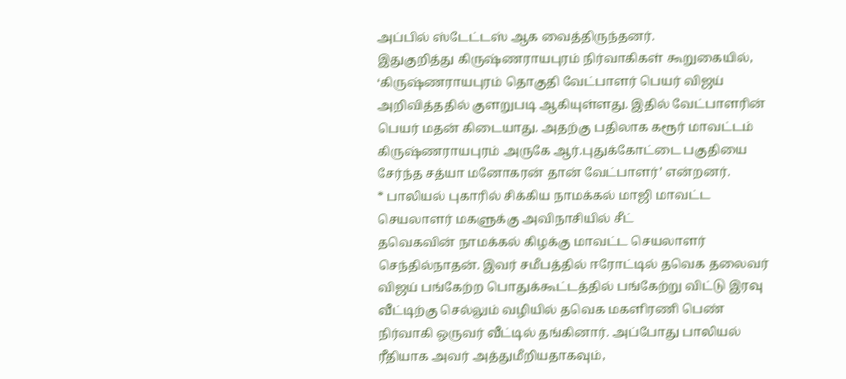அப்பில் ஸ்டேட்டஸ் ஆக வைத்திருந்தனர்.
இதுகுறித்து கிருஷ்ணராயபுரம் நிர்வாகிகள் கூறுகையில், ‘கிருஷ்ணராயபுரம் தொகுதி வேட்பாளர் பெயர் விஜய் அறிவித்ததில் குளறுபடி ஆகியுள்ளது. இதில் வேட்பாளரின் பெயர் மதன் கிடையாது. அதற்கு பதிலாக கரூர் மாவட்டம் கிருஷ்ணராயபுரம் அருகே ஆர்.புதுக்கோட்டை பகுதியை சேர்ந்த சத்யா மனோகரன் தான் வேட்பாளர்’ என்றனர்.
* பாலியல் புகாரில் சிக்கிய நாமக்கல் மாஜி மாவட்ட செயலாளர் மகளுக்கு அவிநாசியில் சீட்
தவெகவின் நாமக்கல் கிழக்கு மாவட்ட செயலாளர் செந்தில்நாதன். இவர் சமீபத்தில் ஈரோட்டில் தவெக தலைவர் விஜய் பங்கேற்ற பொதுக்கூட்டத்தில் பங்கேற்று விட்டு இரவு வீட்டிற்கு செல்லும் வழியில் தவெக மகளிரணி பெண் நிர்வாகி ஒருவர் வீட்டில் தங்கினார். அப்போது பாலியல் ரீதியாக அவர் அத்துமீறியதாகவும்,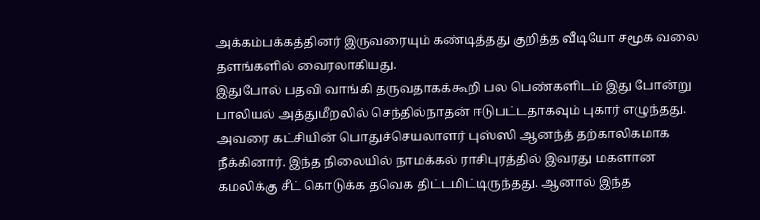அக்கம்பக்கத்தினர் இருவரையும் கண்டித்தது குறித்த வீடியோ சமூக வலை தளங்களில் வைரலாகியது.
இதுபோல் பதவி வாங்கி தருவதாகக்கூறி பல பெண்களிடம் இது போன்று பாலியல் அத்துமீறலில் செந்தில்நாதன் ஈடுபட்டதாகவும் புகார் எழுந்தது. அவரை கட்சியின் பொதுச்செயலாளர் புஸ்ஸி ஆனந்த் தற்காலிகமாக நீக்கினார். இந்த நிலையில் நாமக்கல் ராசிபுரத்தில் இவரது மகளான கமலிக்கு சீட் கொடுக்க தவெக திட்டமிட்டிருந்தது. ஆனால் இந்த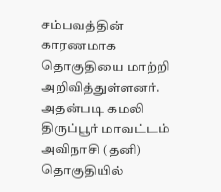சம்பவத்தின் காரணமாக தொகுதியை மாற்றி அறிவித்துள்ளனர். அதன்படி கமலி திருப்பூர் மாவட்டம் அவிநாசி (தனி) தொகுதியில்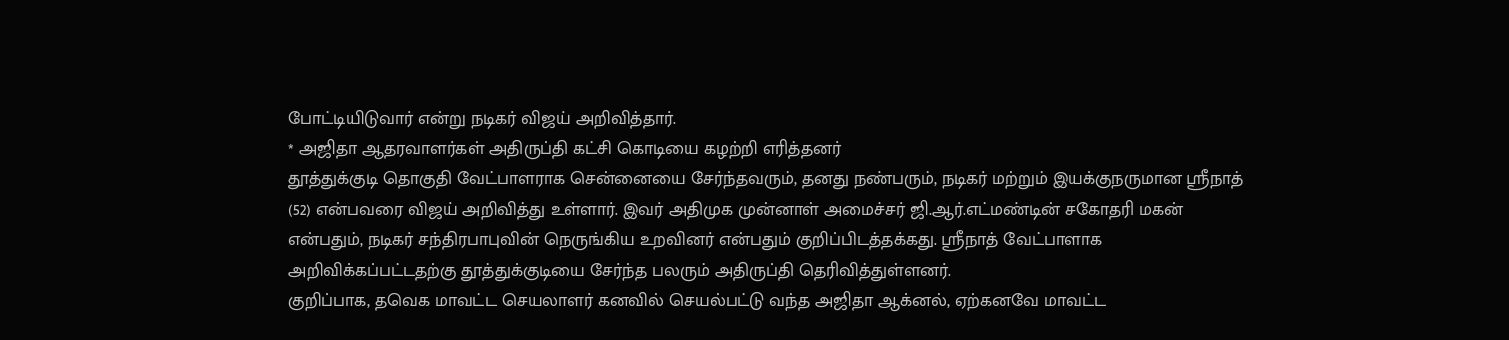போட்டியிடுவார் என்று நடிகர் விஜய் அறிவித்தார்.
* அஜிதா ஆதரவாளர்கள் அதிருப்தி கட்சி கொடியை கழற்றி எரித்தனர்
தூத்துக்குடி தொகுதி வேட்பாளராக சென்னையை சேர்ந்தவரும், தனது நண்பரும், நடிகர் மற்றும் இயக்குநருமான ஸ்ரீநாத் (52) என்பவரை விஜய் அறிவித்து உள்ளார். இவர் அதிமுக முன்னாள் அமைச்சர் ஜி.ஆர்.எட்மண்டின் சகோதரி மகன் என்பதும், நடிகர் சந்திரபாபுவின் நெருங்கிய உறவினர் என்பதும் குறிப்பிடத்தக்கது. ஸ்ரீநாத் வேட்பாளாக அறிவிக்கப்பட்டதற்கு தூத்துக்குடியை சேர்ந்த பலரும் அதிருப்தி தெரிவித்துள்ளனர்.
குறிப்பாக, தவெக மாவட்ட செயலாளர் கனவில் செயல்பட்டு வந்த அஜிதா ஆக்னல், ஏற்கனவே மாவட்ட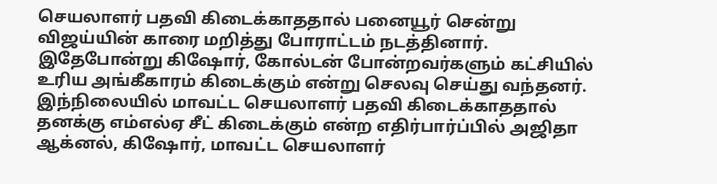செயலாளர் பதவி கிடைக்காததால் பனையூர் சென்று விஜய்யின் காரை மறித்து போராட்டம் நடத்தினார். இதேபோன்று கிஷோர், கோல்டன் போன்றவர்களும் கட்சியில் உரிய அங்கீகாரம் கிடைக்கும் என்று செலவு செய்து வந்தனர். இந்நிலையில் மாவட்ட செயலாளர் பதவி கிடைக்காததால் தனக்கு எம்எல்ஏ சீட் கிடைக்கும் என்ற எதிர்பார்ப்பில் அஜிதா ஆக்னல், கிஷோர், மாவட்ட செயலாளர்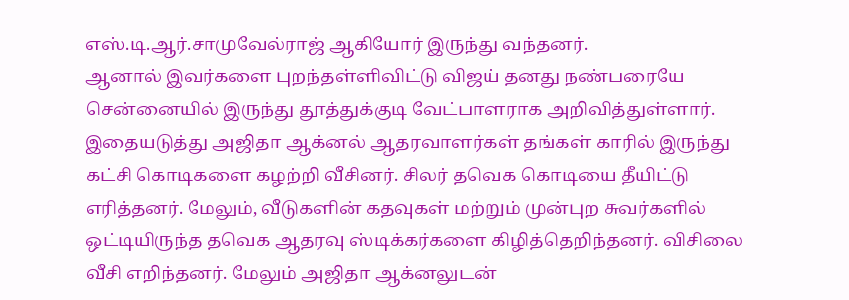எஸ்.டி.ஆர்.சாமுவேல்ராஜ் ஆகியோர் இருந்து வந்தனர்.
ஆனால் இவர்களை புறந்தள்ளிவிட்டு விஜய் தனது நண்பரையே சென்னையில் இருந்து தூத்துக்குடி வேட்பாளராக அறிவித்துள்ளார். இதையடுத்து அஜிதா ஆக்னல் ஆதரவாளர்கள் தங்கள் காரில் இருந்து கட்சி கொடிகளை கழற்றி வீசினர். சிலர் தவெக கொடியை தீயிட்டு எரித்தனர். மேலும், வீடுகளின் கதவுகள் மற்றும் முன்புற சுவர்களில் ஒட்டியிருந்த தவெக ஆதரவு ஸ்டிக்கர்களை கிழித்தெறிந்தனர். விசிலை வீசி எறிந்தனர். மேலும் அஜிதா ஆக்னலுடன்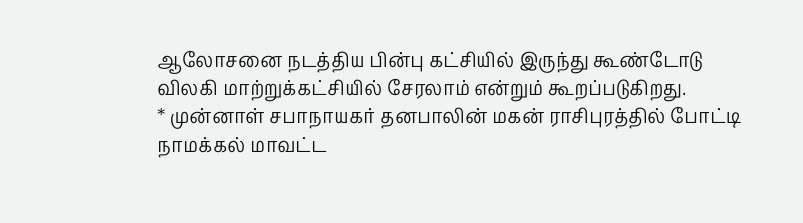ஆலோசனை நடத்திய பின்பு கட்சியில் இருந்து கூண்டோடு விலகி மாற்றுக்கட்சியில் சேரலாம் என்றும் கூறப்படுகிறது.
* முன்னாள் சபாநாயகர் தனபாலின் மகன் ராசிபுரத்தில் போட்டி
நாமக்கல் மாவட்ட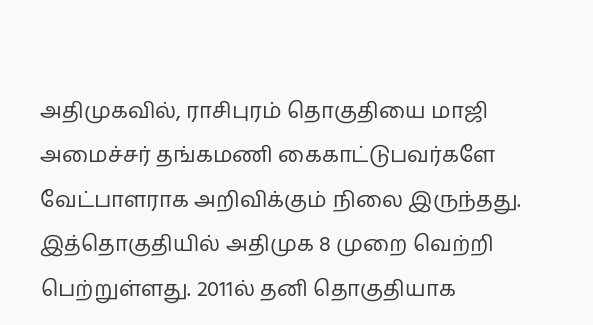அதிமுகவில், ராசிபுரம் தொகுதியை மாஜி அமைச்சர் தங்கமணி கைகாட்டுபவர்களே வேட்பாளராக அறிவிக்கும் நிலை இருந்தது. இத்தொகுதியில் அதிமுக 8 முறை வெற்றி பெற்றுள்ளது. 2011ல் தனி தொகுதியாக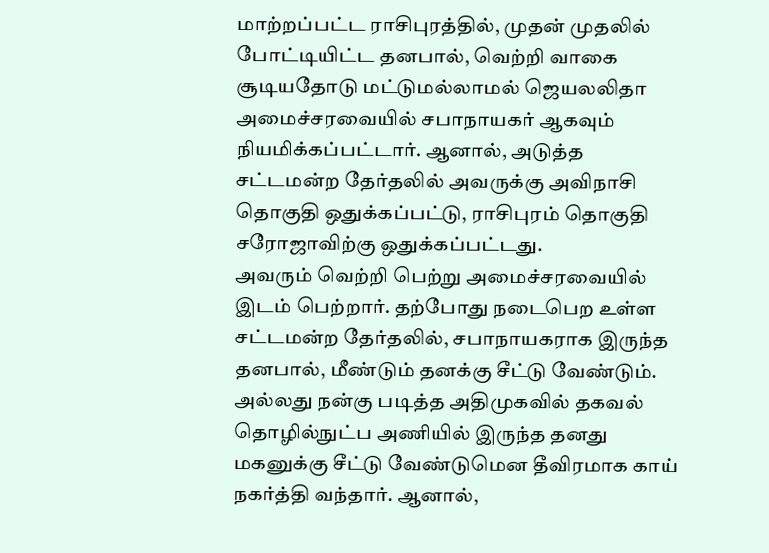மாற்றப்பட்ட ராசிபுரத்தில், முதன் முதலில் போட்டியிட்ட தனபால், வெற்றி வாகை சூடியதோடு மட்டுமல்லாமல் ஜெயலலிதா அமைச்சரவையில் சபாநாயகர் ஆகவும் நியமிக்கப்பட்டார். ஆனால், அடுத்த சட்டமன்ற தேர்தலில் அவருக்கு அவிநாசி தொகுதி ஒதுக்கப்பட்டு, ராசிபுரம் தொகுதி சரோஜாவிற்கு ஒதுக்கப்பட்டது.
அவரும் வெற்றி பெற்று அமைச்சரவையில் இடம் பெற்றார். தற்போது நடைபெற உள்ள சட்டமன்ற தேர்தலில், சபாநாயகராக இருந்த தனபால், மீண்டும் தனக்கு சீட்டு வேண்டும். அல்லது நன்கு படித்த அதிமுகவில் தகவல் தொழில்நுட்ப அணியில் இருந்த தனது மகனுக்கு சீட்டு வேண்டுமென தீவிரமாக காய் நகர்த்தி வந்தார். ஆனால்,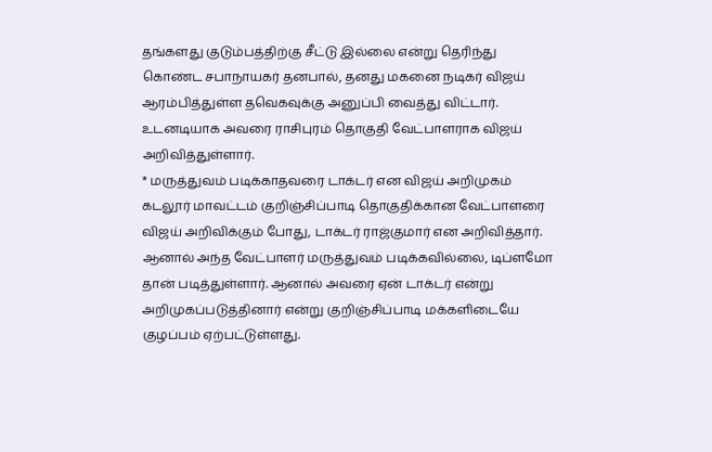தங்களது குடும்பத்திற்கு சீட்டு இல்லை என்று தெரிந்து கொண்ட சபாநாயகர் தனபால், தனது மகனை நடிகர் விஜய் ஆரம்பித்துள்ள தவெகவுக்கு அனுப்பி வைத்து விட்டார். உடனடியாக அவரை ராசிபுரம் தொகுதி வேட்பாளராக விஜய் அறிவித்துள்ளார்.
* மருத்துவம் படிக்காதவரை டாக்டர் என விஜய் அறிமுகம்
கடலூர் மாவட்டம் குறிஞ்சிப்பாடி தொகுதிக்கான வேட்பாளரை விஜய் அறிவிக்கும் போது, டாக்டர் ராஜ்குமார் என அறிவித்தார். ஆனால் அந்த வேட்பாளர் மருத்துவம் படிக்கவில்லை, டிப்ளமோ தான் படித்துள்ளார். ஆனால் அவரை ஏன் டாக்டர் என்று அறிமுகப்படுத்தினார் என்று குறிஞ்சிப்பாடி மக்களிடையே குழப்பம் ஏற்பட்டுள்ளது.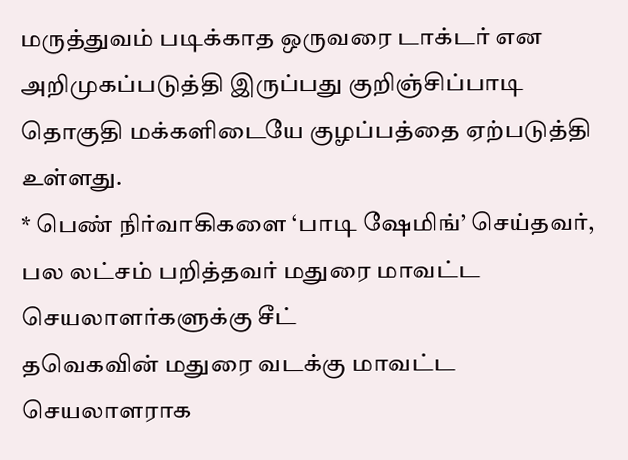மருத்துவம் படிக்காத ஒருவரை டாக்டர் என அறிமுகப்படுத்தி இருப்பது குறிஞ்சிப்பாடி தொகுதி மக்களிடையே குழப்பத்தை ஏற்படுத்தி உள்ளது.
* பெண் நிர்வாகிகளை ‘பாடி ஷேமிங்’ செய்தவர், பல லட்சம் பறித்தவர் மதுரை மாவட்ட செயலாளர்களுக்கு சீட்
தவெகவின் மதுரை வடக்கு மாவட்ட செயலாளராக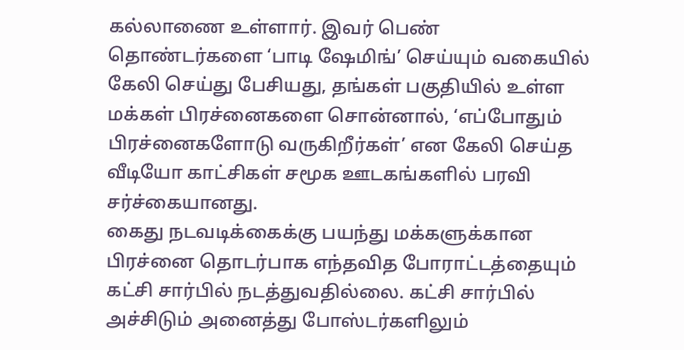கல்லாணை உள்ளார். இவர் பெண் தொண்டர்களை ‘பாடி ஷேமிங்’ செய்யும் வகையில் கேலி செய்து பேசியது, தங்கள் பகுதியில் உள்ள மக்கள் பிரச்னைகளை சொன்னால், ‘எப்போதும் பிரச்னைகளோடு வருகிறீர்கள்’ என கேலி செய்த வீடியோ காட்சிகள் சமூக ஊடகங்களில் பரவி சர்ச்கையானது.
கைது நடவடிக்கைக்கு பயந்து மக்களுக்கான பிரச்னை தொடர்பாக எந்தவித போராட்டத்தையும் கட்சி சார்பில் நடத்துவதில்லை. கட்சி சார்பில் அச்சிடும் அனைத்து போஸ்டர்களிலும்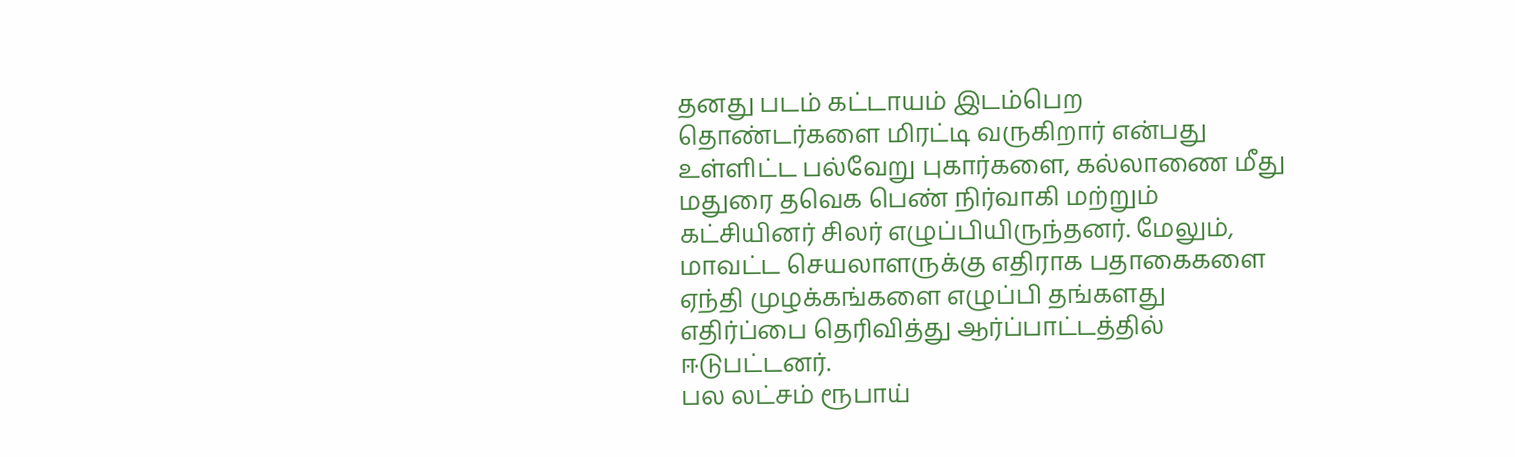தனது படம் கட்டாயம் இடம்பெற தொண்டர்களை மிரட்டி வருகிறார் என்பது உள்ளிட்ட பல்வேறு புகார்களை, கல்லாணை மீது மதுரை தவெக பெண் நிர்வாகி மற்றும் கட்சியினர் சிலர் எழுப்பியிருந்தனர். மேலும், மாவட்ட செயலாளருக்கு எதிராக பதாகைகளை ஏந்தி முழக்கங்களை எழுப்பி தங்களது எதிர்ப்பை தெரிவித்து ஆர்ப்பாட்டத்தில் ஈடுபட்டனர்.
பல லட்சம் ரூபாய்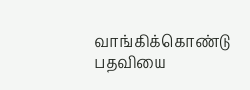வாங்கிக்கொண்டு பதவியை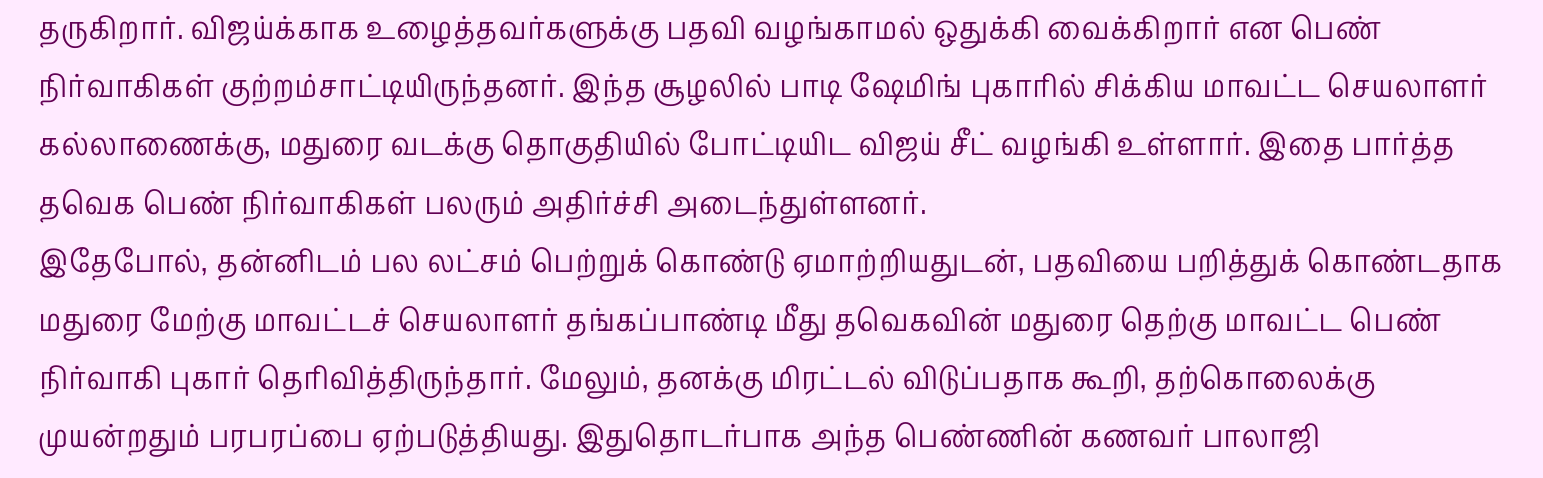தருகிறார். விஜய்க்காக உழைத்தவர்களுக்கு பதவி வழங்காமல் ஒதுக்கி வைக்கிறார் என பெண் நிர்வாகிகள் குற்றம்சாட்டியிருந்தனர். இந்த சூழலில் பாடி ஷேமிங் புகாரில் சிக்கிய மாவட்ட செயலாளர் கல்லாணைக்கு, மதுரை வடக்கு தொகுதியில் போட்டியிட விஜய் சீட் வழங்கி உள்ளார். இதை பார்த்த தவெக பெண் நிர்வாகிகள் பலரும் அதிர்ச்சி அடைந்துள்ளனர்.
இதேபோல், தன்னிடம் பல லட்சம் பெற்றுக் கொண்டு ஏமாற்றியதுடன், பதவியை பறித்துக் கொண்டதாக மதுரை மேற்கு மாவட்டச் செயலாளர் தங்கப்பாண்டி மீது தவெகவின் மதுரை தெற்கு மாவட்ட பெண் நிர்வாகி புகார் தெரிவித்திருந்தார். மேலும், தனக்கு மிரட்டல் விடுப்பதாக கூறி, தற்கொலைக்கு முயன்றதும் பரபரப்பை ஏற்படுத்தியது. இதுதொடர்பாக அந்த பெண்ணின் கணவர் பாலாஜி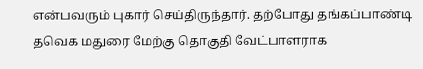என்பவரும் புகார் செய்திருந்தார். தற்போது தங்கப்பாண்டி தவெக மதுரை மேற்கு தொகுதி வேட்பாளராக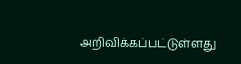அறிவிக்கப்பட்டுள்ளது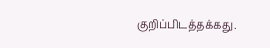குறிப்பிடத்தக்கது.